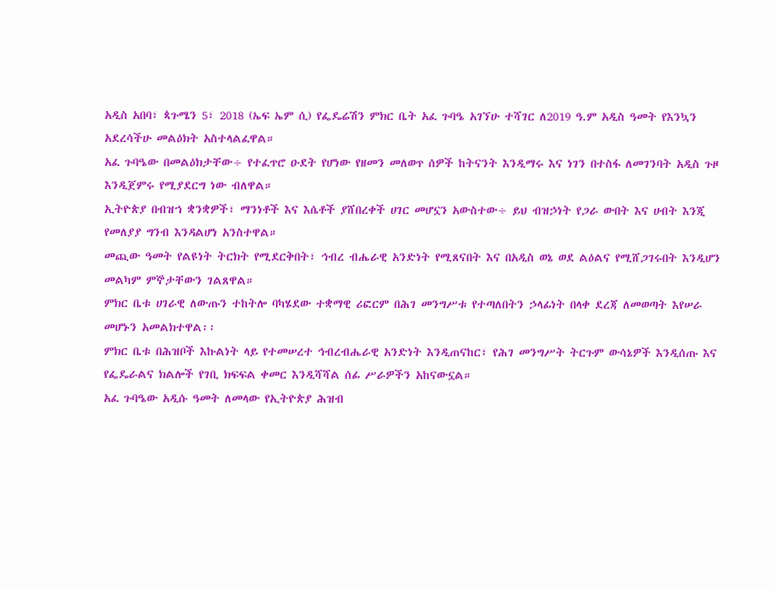አዲስ አበባ፣ ጳጉሜን 5፣ 2018 (ኤፍ ኤም ሲ) የፌዴሬሽን ምክር ቤት አፈ ጉባዔ አገኘሁ ተሻገር ለ2019 ዓ.ም አዲስ ዓመት የእንኳን አደረሳችሁ መልዕክት አስተላልፈዋል።
አፈ ጉባዔው በመልዕክታቸው÷ የተፈጥሮ ዑደት የሆነው የዘመን መለወጥ ሰዎች ከትናንት እንዲማሩ እና ነገን በተስፋ ለመገንባት አዲስ ጉዞ እንዲጀምሩ የሚያደርግ ነው ብለዋል።
ኢትዮጵያ በብዝኀ ቋንቋዎች፣ ማንነቶች እና እሴቶች ያሸበረቀች ሀገር መሆኗን አውስተው÷ ይህ ብዝኃነት የጋራ ውበት እና ሀብት እንጂ የመለያያ ግንብ እንዳልሆነ አንስተዋል።
መጪው ዓመት የልዩነት ትርክት የሚደርቅበት፣ ኅብረ ብሔራዊ አንድነት የሚጸናበት እና በአዲስ ወኔ ወደ ልዕልና የሚሸጋገሩበት እንዲሆን መልካም ምኞታቸውን ገልጸዋል።
ምክር ቤቱ ሀገራዊ ለውጡን ተከትሎ ባካሄደው ተቋማዊ ሪፎርም በሕገ መንግሥቱ የተጣለበትን ኃላፊነት በላቀ ደረጃ ለመወጣት እየሠራ መሆኑን አመልክተዋል፡፡
ምክር ቤቱ በሕዝቦች እኩልነት ላይ የተመሠረተ ኅብረብሔራዊ አንድነት እንዲጠናከር፣ የሕገ መንግሥት ትርጉም ውሳኔዎች እንዲሰጡ እና የፌዴራልና ክልሎች የገቢ ክፍፍል ቀመር እንዲሻሻል ሰፊ ሥራዎችን አከናውኗል።
አፈ ጉባዔው አዲሱ ዓመት ለመላው የኢትዮጵያ ሕዝብ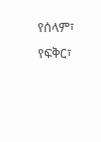የሰላም፣ የፍቅር፣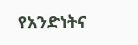የአንድነትና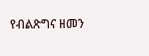የብልጽግና ዘመን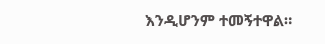እንዲሆንም ተመኝተዋል።